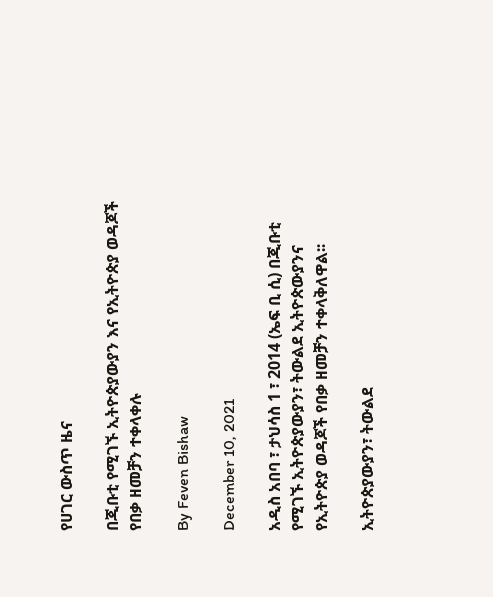የሀገር ውስጥ ዜና

በጂቡቲ የሚገኙ ኢትዮጵያውያን እና የኢትዮጵያ ወዳጆች የበቃ ዘመቻን ተቀላቀሉ

By Feven Bishaw

December 10, 2021

አዲስ አበባ ፣ ታህሳስ 1 ፣ 2014 (ኤፍ ቢ ሲ) በጂቡቲ የሚገኙ ኢትዮጵያውያን፣ ትውልደ ኢትዮጵውያንና የኢትዮጵያ ወዳጆች የበቃ ዘመቻን ተቀላቅለዋል፡፡

ኢትዮጵያውያን፣ ትውልደ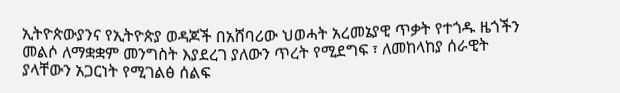ኢትዮጵውያንና የኢትዮጵያ ወዳጆች በአሸባሪው ህወሓት አረመኔያዊ ጥቃት የተጎዱ ዜጎችን መልሶ ለማቋቋም መንግስት እያደረገ ያለውን ጥረት የሚደግፍ ፣ ለመከላከያ ሰራዊት ያላቸውን አጋርነት የሚገልፅ ሰልፍ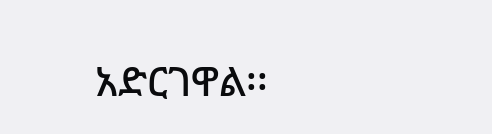አድርገዋል፡፡